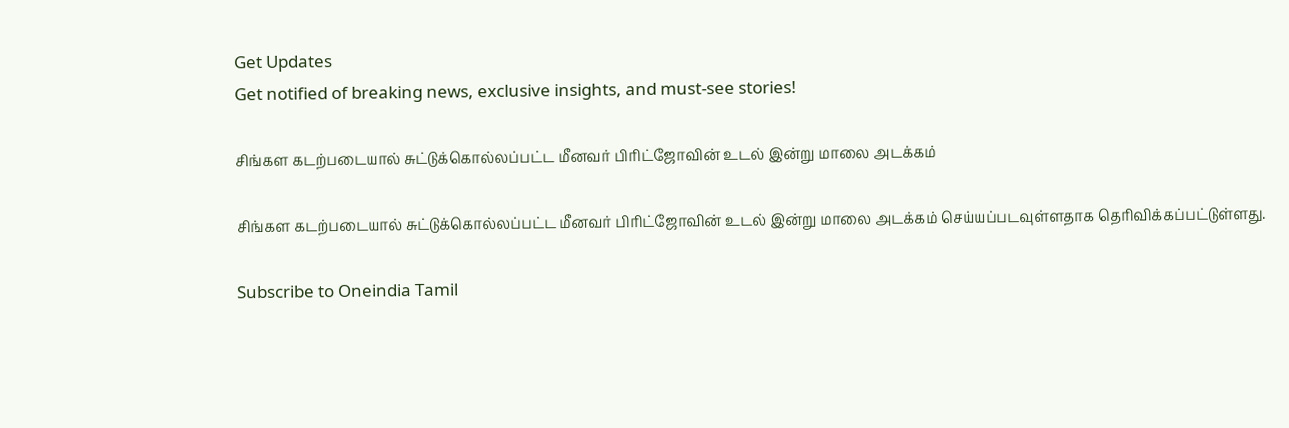Get Updates
Get notified of breaking news, exclusive insights, and must-see stories!

சிங்கள கடற்படையால் சுட்டுக்கொல்லப்பட்ட மீனவர் பிரிட்ஜோவின் உடல் இன்று மாலை அடக்கம்

சிங்கள கடற்படையால் சுட்டுக்கொல்லப்பட்ட மீனவர் பிரிட்ஜோவின் உடல் இன்று மாலை அடக்கம் செய்யப்படவுள்ளதாக தெரிவிக்கப்பட்டுள்ளது.

Subscribe to Oneindia Tamil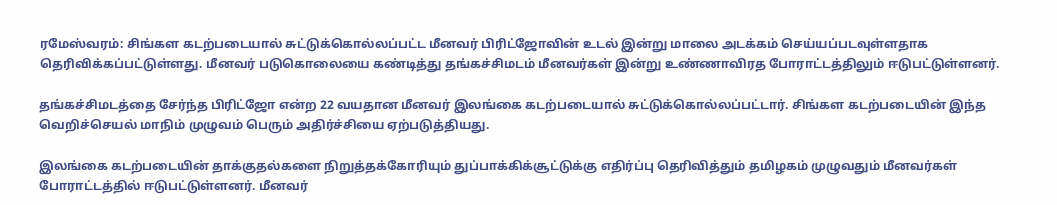ரமேஸ்வரம்: சிங்கள கடற்படையால் சுட்டுக்கொல்லப்பட்ட மீனவர் பிரிட்ஜோவின் உடல் இன்று மாலை அடக்கம் செய்யப்படவுள்ளதாக தெரிவிக்கப்பட்டுள்ளது. மீனவர் படுகொலையை கண்டித்து தங்கச்சிமடம் மீனவர்கள் இன்று உண்ணாவிரத போராட்டத்திலும் ஈடுபட்டுள்ளனர்.

தங்கச்சிமடத்தை சேர்ந்த பிரிட்ஜோ என்ற 22 வயதான மீனவர் இலங்கை கடற்படையால் சுட்டுக்கொல்லப்பட்டார். சிங்கள கடற்படையின் இந்த வெறிச்செயல் மாநிம் முழுவம் பெரும் அதிர்ச்சியை ஏற்படுத்தியது.

இலங்கை கடற்படையின் தாக்குதல்களை நிறுத்தக்கோரியும் துப்பாக்கிக்சூட்டுக்கு எதிர்ப்பு தெரிவித்தும் தமிழகம் முழுவதும் மீனவர்கள் போராட்டத்தில் ஈடுபட்டுள்ளனர். மீனவர்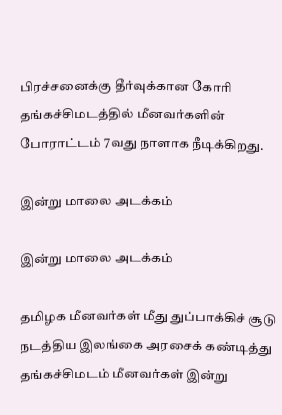பிரச்சனைக்கு தீர்வுக்கான கோரி தங்கச்சிமடத்தில் மீனவர்களின் போராட்டம் 7வது நாளாக நீடிக்கிறது.

இன்று மாலை அடக்கம்

இன்று மாலை அடக்கம்

தமிழக மீனவர்கள் மீது துப்பாக்கிச் சூடு நடத்திய இலங்கை அரசைக் கண்டித்து தங்கச்சிமடம் மீனவர்கள் இன்று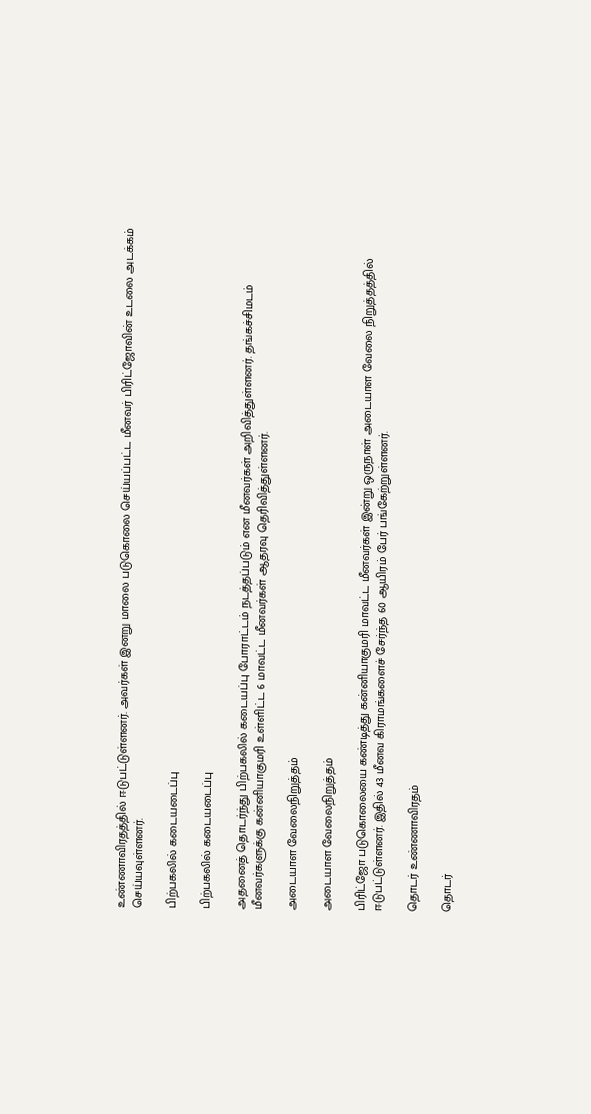உண்ணாவிரதத்தில் ஈடுபட்டுள்ளனர். அவர்கள் இனறு மாலை படுகொலை செய்யப்பட்ட மீனவர் பிரிட்ஜோவின் உடலை அடக்கம் செய்யவுள்ளனர்.

பிற்பகலில் கடையடைப்பு

பிற்பகலில் கடையடைப்பு

அதனைத் தொடர்ந்து பிற்பகலில் கடையப்பு போராட்டம் நடத்தப்படும் என மீனவர்கள் அறிவித்துள்ளனர். தங்கச்சிமடம் மீனவர்களுக்கு கன்னியாகுமரி உள்ளிட்ட 6 மாவட்ட மீனவர்கள் ஆதரவு தெரிவித்துள்ளனர்.

அடையாள வேலைநிறுத்தம்

அடையாள வேலைநிறுத்தம்

பிரிட்ஜோ படுகொலையை கண்டித்து கன்னியாகுமரி மாவட்ட மீனவர்கள் இன்று ஒருநாள் அடையாள வேலை நிறுத்தத்தில் ஈடுபட்டுள்ளனர். இதில் 43 மீனவ கிராமங்களைச் சேர்ந்த 60 ஆயிரம் பேர் பங்கேற்றுள்ளனர்.

தொடர் உண்ணாவிரதம்

தொடர்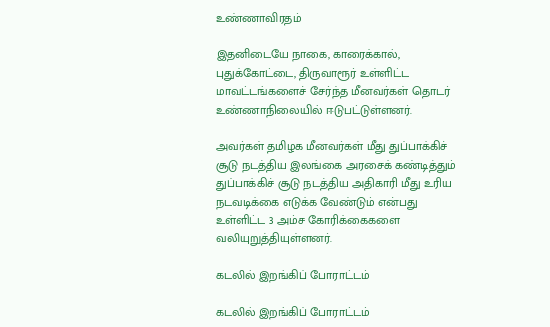உண்ணாவிரதம்

இதனிடையே நாகை, காரைக்கால், புதுக்கோட்டை, திருவாரூர் உள்ளிட்ட மாவட்டங்களைச் சேர்ந்த மீனவர்கள் தொடர் உண்ணாநிலையில் ஈடுபட்டுள்ளனர்.

அவர்கள் தமிழக மீனவர்கள் மீது துப்பாக்கிச் சூடு நடத்திய இலங்கை அரசைக் கண்டித்தும் துப்பாக்கிச் சூடு நடத்திய அதிகாரி மீது உரிய நடவடிக்கை எடுக்க வேண்டும் என்பது உள்ளிட்ட 3 அம்ச கோரிக்கைகளை வலியுறுத்தியுள்ளனர்.

கடலில் இறங்கிப் போராட்டம்

கடலில் இறங்கிப் போராட்டம்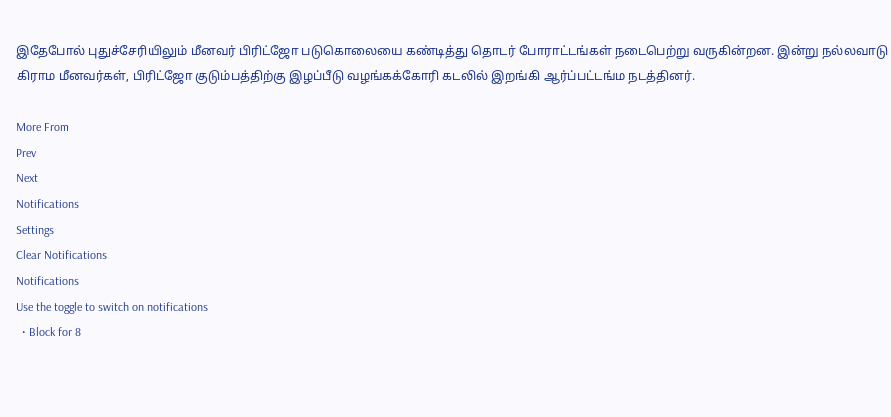இதேபோல் புதுச்சேரியிலும் மீனவர் பிரிட்ஜோ படுகொலையை கண்டித்து தொடர் போராட்டங்கள் நடைபெற்று வருகின்றன. இன்று நல்லவாடு கிராம மீனவர்கள், பிரிட்ஜோ குடும்பத்திற்கு இழப்பீடு வழங்கக்கோரி கடலில் இறங்கி ஆர்ப்பட்டங்ம நடத்தினர்.

More From
Prev
Next
Notifications
Settings
Clear Notifications
Notifications
Use the toggle to switch on notifications
  • Block for 8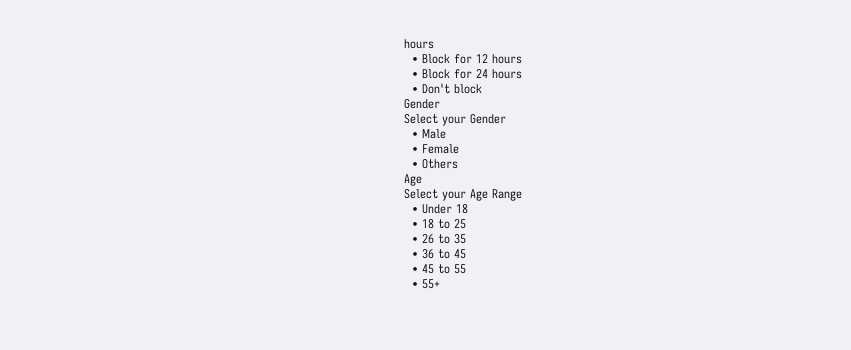hours
  • Block for 12 hours
  • Block for 24 hours
  • Don't block
Gender
Select your Gender
  • Male
  • Female
  • Others
Age
Select your Age Range
  • Under 18
  • 18 to 25
  • 26 to 35
  • 36 to 45
  • 45 to 55
  • 55+